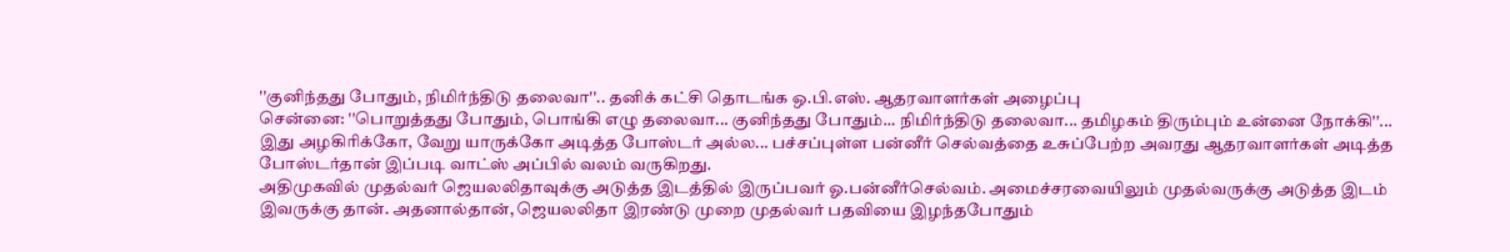''குனிந்தது போதும், நிமிர்ந்திடு தலைவா''.. தனிக் கட்சி தொடங்க ஒ.பி.எஸ். ஆதரவாளர்கள் அழைப்பு
சென்னை: ''பொறுத்தது போதும், பொங்கி எழு தலைவா... குனிந்தது போதும்... நிமிர்ந்திடு தலைவா... தமிழகம் திரும்பும் உன்னை நோக்கி''...
இது அழகிரிக்கோ, வேறு யாருக்கோ அடித்த போஸ்டர் அல்ல... பச்சப்புள்ள பன்னீர் செல்வத்தை உசுப்பேற்ற அவரது ஆதரவாளர்கள் அடித்த போஸ்டர்தான் இப்படி வாட்ஸ் அப்பில் வலம் வருகிறது.
அதிமுகவில் முதல்வர் ஜெயலலிதாவுக்கு அடுத்த இடத்தில் இருப்பவர் ஓ.பன்னீர்செல்வம். அமைச்சரவையிலும் முதல்வருக்கு அடுத்த இடம் இவருக்கு தான். அதனால்தான், ஜெயலலிதா இரண்டு முறை முதல்வர் பதவியை இழந்தபோதும்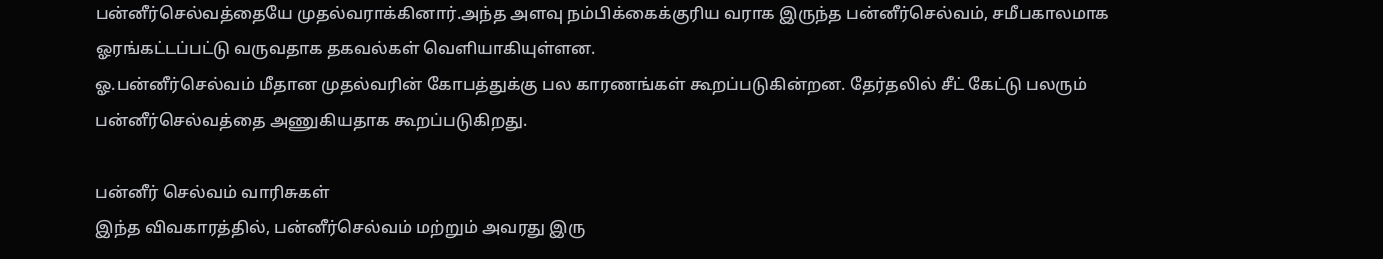பன்னீர்செல்வத்தையே முதல்வராக்கினார்.அந்த அளவு நம்பிக்கைக்குரிய வராக இருந்த பன்னீர்செல்வம், சமீபகாலமாக ஓரங்கட்டப்பட்டு வருவதாக தகவல்கள் வெளியாகியுள்ளன.
ஓ.பன்னீர்செல்வம் மீதான முதல்வரின் கோபத்துக்கு பல காரணங்கள் கூறப்படுகின்றன. தேர்தலில் சீட் கேட்டு பலரும் பன்னீர்செல்வத்தை அணுகியதாக கூறப்படுகிறது.

பன்னீர் செல்வம் வாரிசுகள்
இந்த விவகாரத்தில், பன்னீர்செல்வம் மற்றும் அவரது இரு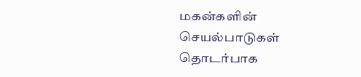மகன்களின் செயல்பாடுகள் தொடர்பாக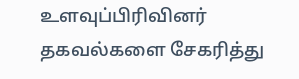உளவுப்பிரிவினர் தகவல்களை சேகரித்து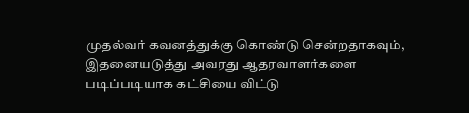முதல்வர் கவனத்துக்கு கொண்டு சென்றதாகவும், இதனையடுத்து அவரது ஆதரவாளர்களை படிப்படியாக கட்சியை விட்டு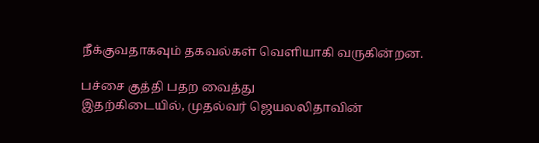நீக்குவதாகவும் தகவல்கள் வெளியாகி வருகின்றன.

பச்சை குத்தி பதற வைத்து
இதற்கிடையில், முதல்வர் ஜெயலலிதாவின்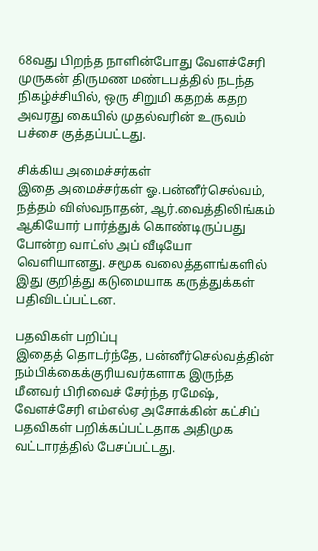68வது பிறந்த நாளின்போது வேளச்சேரி முருகன் திருமண மண்டபத்தில் நடந்த நிகழ்ச்சியில், ஒரு சிறுமி கதறக் கதற அவரது கையில் முதல்வரின் உருவம் பச்சை குத்தப்பட்டது.

சிக்கிய அமைச்சர்கள்
இதை அமைச்சர்கள் ஓ.பன்னீர்செல்வம், நத்தம் விஸ்வநாதன், ஆர்.வைத்திலிங்கம் ஆகியோர் பார்த்துக் கொண்டிருப்பது போன்ற வாட்ஸ் அப் வீடியோ வெளியானது. சமூக வலைத்தளங்களில் இது குறித்து கடுமையாக கருத்துக்கள் பதிவிடப்பட்டன.

பதவிகள் பறிப்பு
இதைத் தொடர்ந்தே, பன்னீர்செல்வத்தின் நம்பிக்கைக்குரியவர்களாக இருந்த மீனவர் பிரிவைச் சேர்ந்த ரமேஷ், வேளச்சேரி எம்எல்ஏ அசோக்கின் கட்சிப் பதவிகள் பறிக்கப்பட்டதாக அதிமுக வட்டாரத்தில் பேசப்பட்டது.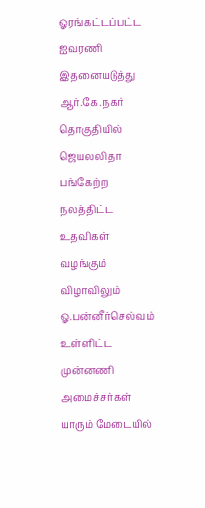ஓரங்கட்டப்பட்ட ஐவரணி
இதனையடுத்து ஆர்.கே.நகர் தொகுதியில் ஜெயலலிதா பங்கேற்ற நலத்திட்ட உதவிகள் வழங்கும் விழாவிலும் ஓ.பன்னீர்செல்வம் உள்ளிட்ட முன்னணி அமைச்சர்கள் யாரும் மேடையில்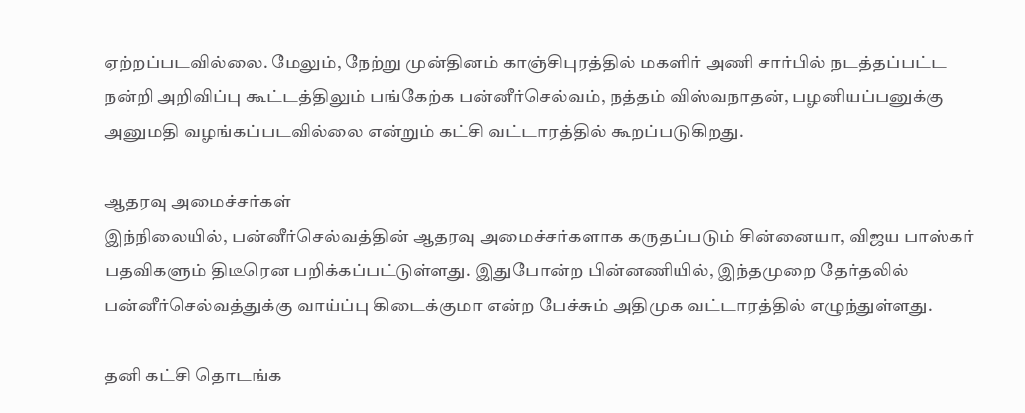ஏற்றப்படவில்லை. மேலும், நேற்று முன்தினம் காஞ்சிபுரத்தில் மகளிர் அணி சார்பில் நடத்தப்பட்ட நன்றி அறிவிப்பு கூட்டத்திலும் பங்கேற்க பன்னீர்செல்வம், நத்தம் விஸ்வநாதன், பழனியப்பனுக்கு அனுமதி வழங்கப்படவில்லை என்றும் கட்சி வட்டாரத்தில் கூறப்படுகிறது.

ஆதரவு அமைச்சர்கள்
இந்நிலையில், பன்னீர்செல்வத்தின் ஆதரவு அமைச்சர்களாக கருதப்படும் சின்னையா, விஜய பாஸ்கர் பதவிகளும் திடீரென பறிக்கப்பட்டுள்ளது. இதுபோன்ற பின்னணியில், இந்தமுறை தேர்தலில் பன்னீர்செல்வத்துக்கு வாய்ப்பு கிடைக்குமா என்ற பேச்சும் அதிமுக வட்டாரத்தில் எழுந்துள்ளது.

தனி கட்சி தொடங்க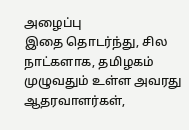அழைப்பு
இதை தொடர்ந்து, சில நாட்களாக, தமிழகம் முழுவதும் உள்ள அவரது ஆதரவாளர்கள்,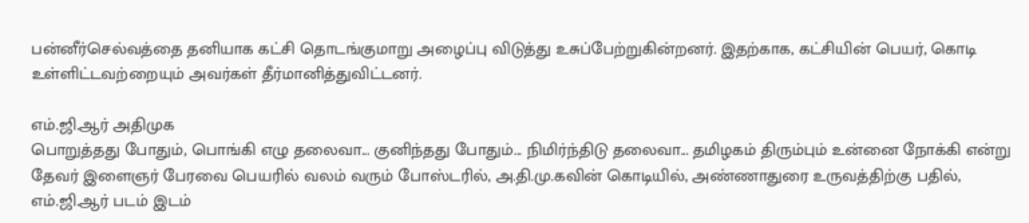பன்னீர்செல்வத்தை தனியாக கட்சி தொடங்குமாறு அழைப்பு விடுத்து உசுப்பேற்றுகின்றனர். இதற்காக, கட்சியின் பெயர், கொடி உள்ளிட்டவற்றையும் அவர்கள் தீர்மானித்துவிட்டனர்.

எம்.ஜி.ஆர் அதிமுக
பொறுத்தது போதும், பொங்கி எழு தலைவா... குனிந்தது போதும்... நிமிர்ந்திடு தலைவா... தமிழகம் திரும்பும் உன்னை நோக்கி என்று தேவர் இளைஞர் பேரவை பெயரில் வலம் வரும் போஸ்டரில், அ.தி.மு.கவின் கொடியில், அண்ணாதுரை உருவத்திற்கு பதில், எம்.ஜி.ஆர் படம் இடம்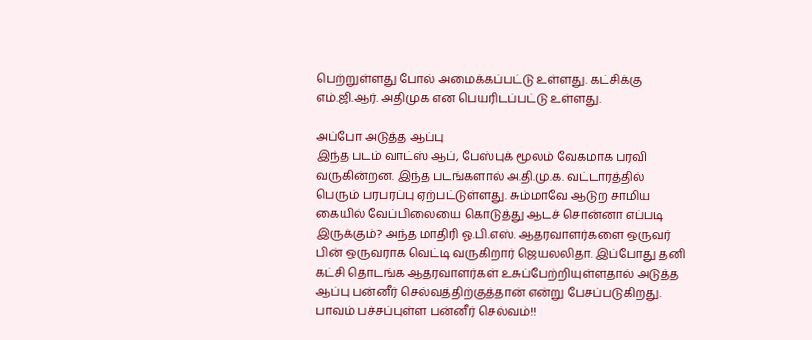பெற்றுள்ளது போல் அமைக்கப்பட்டு உள்ளது. கட்சிக்கு எம்.ஜி.ஆர். அதிமுக என பெயரிடப்பட்டு உள்ளது.

அப்போ அடுத்த ஆப்பு
இந்த படம் வாட்ஸ் ஆப், பேஸ்புக் மூலம் வேகமாக பரவி வருகின்றன. இந்த படங்களால் அ.தி.மு.க. வட்டாரத்தில் பெரும் பரபரப்பு ஏற்பட்டுள்ளது. சும்மாவே ஆடுற சாமிய கையில் வேப்பிலையை கொடுத்து ஆடச் சொன்னா எப்படி இருக்கும்? அந்த மாதிரி ஓ.பி.எஸ். ஆதரவாளர்களை ஒருவர் பின் ஒருவராக வெட்டி வருகிறார் ஜெயலலிதா. இப்போது தனி கட்சி தொடங்க ஆதரவாளர்கள் உசுப்பேற்றியுள்ளதால் அடுத்த ஆப்பு பன்னீர் செல்வத்திற்குத்தான் என்று பேசப்படுகிறது.
பாவம் பச்சப்புள்ள பன்னீர் செல்வம்!!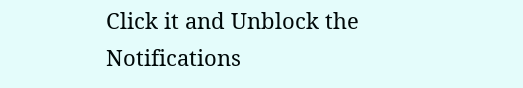Click it and Unblock the Notifications